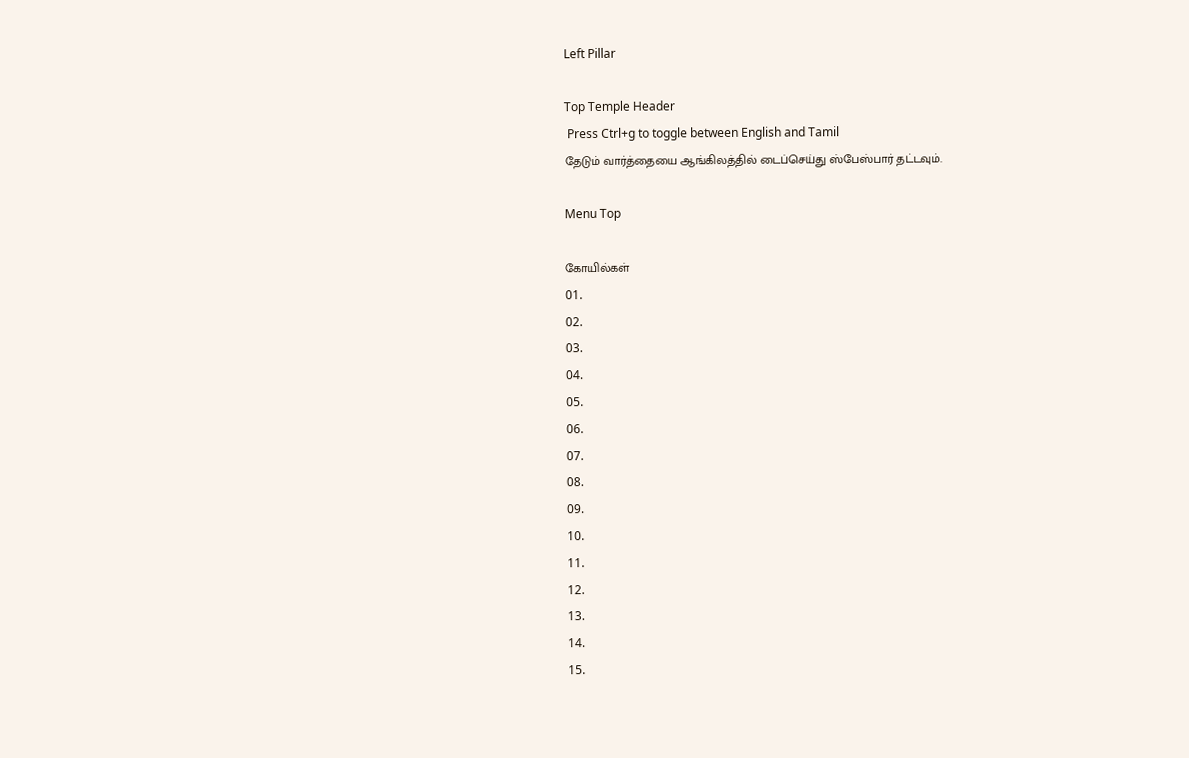Left Pillar

Top Temple Header
 Press Ctrl+g to toggle between English and Tamil
தேடும் வார்த்தையை ஆங்கிலத்தில் டைப்செய்து ஸ்பேஸ்பார் தட்டவும்.

Menu Top

கோயில்கள்
01.
02.
03.
04.
05.
06.
07.
08.
09.
10.
11.
12.
13.
14.
15.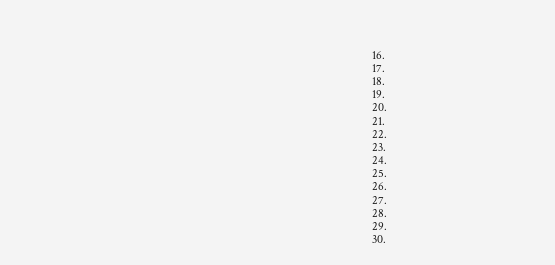16.
17.
18.
19.
20.
21.
22.
23.
24.
25.
26.
27.
28.
29.
30.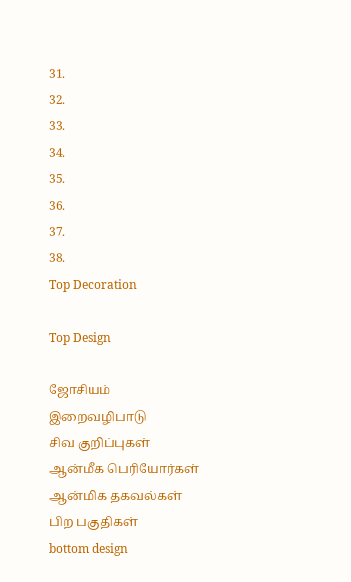31.
32.
33.
34.
35.
36.
37.
38.
Top Decoration

Top Design

ஜோசியம்
இறைவழிபாடு
சிவ குறிப்புகள்
ஆன்மீக பெரியோர்கள்
ஆன்மிக தகவல்கள்
பிற பகுதிகள்
bottom design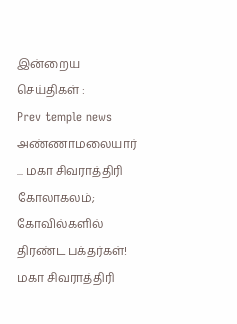இன்றைய செய்திகள் :
Prev temple news அண்ணாமலையார் ... மகா சிவராத்திரி கோலாகலம்; கோவில்களில் திரண்ட பக்தர்கள்! மகா சிவராத்திரி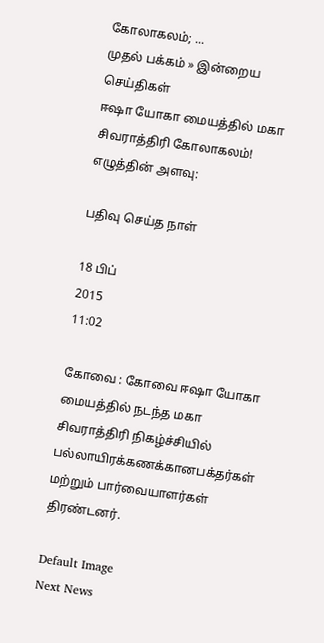கோலாகலம்; ...
முதல் பக்கம் » இன்றைய செய்திகள்
ஈஷா யோகா மையத்தில் மகா சிவராத்திரி கோலாகலம்!
எழுத்தின் அளவு:

பதிவு செய்த நாள்

18 பிப்
2015
11:02

கோவை : கோவை ஈஷா யோகா மையத்தில் நடந்த மகா சிவராத்திரி நிகழ்ச்சியில் பல்லாயிரக்கணக்கானபக்தர்கள் மற்றும் பார்வையாளர்கள் திரண்டனர்.

Default Image
Next News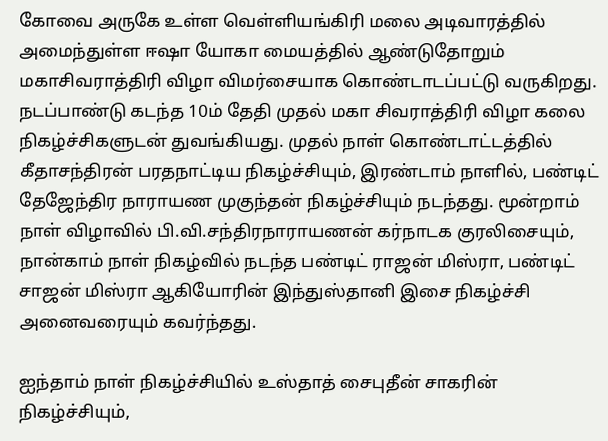கோவை அருகே உள்ள வெள்ளியங்கிரி மலை அடிவாரத்தில் அமைந்துள்ள ஈஷா யோகா மையத்தில் ஆண்டுதோறும் மகாசிவராத்திரி விழா விமர்சையாக கொண்டாடப்பட்டு வருகிறது. நடப்பாண்டு கடந்த 10ம் தேதி முதல் மகா சிவராத்திரி விழா கலை நிகழ்ச்சிகளுடன் துவங்கியது. முதல் நாள் கொண்டாட்டத்தில் கீதாசந்திரன் பரதநாட்டிய நிகழ்ச்சியும், இரண்டாம் நாளில், பண்டிட் தேஜேந்திர நாராயண முகுந்தன் நிகழ்ச்சியும் நடந்தது. மூன்றாம் நாள் விழாவில் பி.வி.சந்திரநாராயணன் கர்நாடக குரலிசையும், நான்காம் நாள் நிகழ்வில் நடந்த பண்டிட் ராஜன் மிஸ்ரா, பண்டிட் சாஜன் மிஸ்ரா ஆகியோரின் இந்துஸ்தானி இசை நிகழ்ச்சி அனைவரையும் கவர்ந்தது.

ஐந்தாம் நாள் நிகழ்ச்சியில் உஸ்தாத் சைபுதீன் சாகரின் நிகழ்ச்சியும்,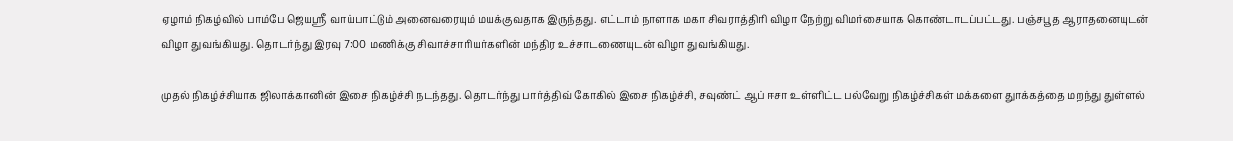ஏழாம் நிகழ்வில் பாம்பே ஜெயஸ்ரீ வாய்பாட்டும் அனைவரையும் மயக்குவதாக இருந்தது. எட்டாம் நாளாக மகா சிவராத்திரி விழா நேற்று விமர்சையாக கொண்டாடப்பட்டது. பஞ்சபூத ஆராதனையுடன் விழா துவங்கியது. தொடர்ந்து இரவு 7:00 மணிக்கு சிவாச்சாரியர்களின் மந்திர உச்சாடணையுடன் விழா துவங்கியது.

முதல் நிகழ்ச்சியாக ஜிலாக்கானின் இசை நிகழ்ச்சி நடந்தது. தொடர்ந்து பார்த்திவ் கோகில் இசை நிகழ்ச்சி, சவுண்ட் ஆப் ஈசா உள்ளிட்ட பல்வேறு நிகழ்ச்சிகள் மக்களை துாக்கத்தை மறந்து துள்ளல்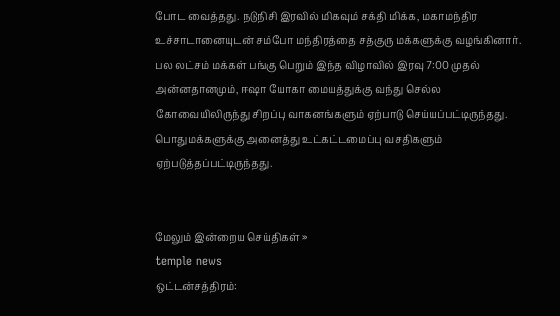போட வைத்தது. நடுநிசி இரவில் மிகவும் சக்தி மிக்க, மகாமந்திர உச்சாடானையுடன் சம்போ மந்திரத்தை சத்குரு மக்களுக்கு வழங்கினார். பல லட்சம் மக்கள் பங்கு பெறும் இந்த விழாவில் இரவு 7:00 முதல் அன்னதானமும், ஈஷா யோகா மையத்துக்கு வந்து செல்ல கோவையிலிருந்து சிறப்பு வாகனங்களும் ஏற்பாடு செய்யப்பட்டிருந்தது. பொதுமக்களுக்கு அனைத்து உட்கட்டமைப்பு வசதிகளும் ஏற்படுத்தப்பட்டிருந்தது.


மேலும் இன்றைய செய்திகள் »
temple news
ஒட்டன்சத்திரம்: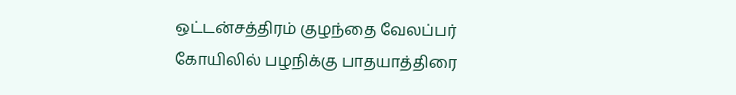ஒட்டன்சத்திரம் குழந்தை வேலப்பர் கோயிலில் பழநிக்கு பாதயாத்திரை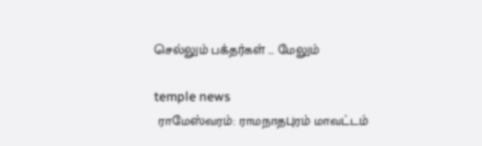செல்லும் பக்தர்கள் ... மேலும்

temple news
 ராமேஸ்வரம்: ராமநாதபுரம் மாவட்டம்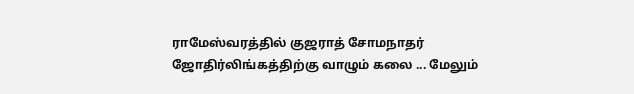ராமேஸ்வரத்தில் குஜராத் சோமநாதர் ஜோதிர்லிங்கத்திற்கு வாழும் கலை ... மேலும்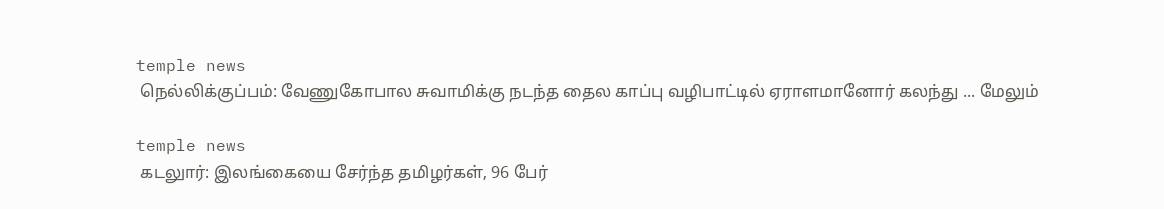temple news
 நெல்லிக்குப்பம்: வேணுகோபால சுவாமிக்கு நடந்த தைல காப்பு வழிபாட்டில் ஏராளமானோர் கலந்து ... மேலும்

temple news
 கடலுார்: இலங்கையை சேர்ந்த தமிழர்கள், 96 பேர்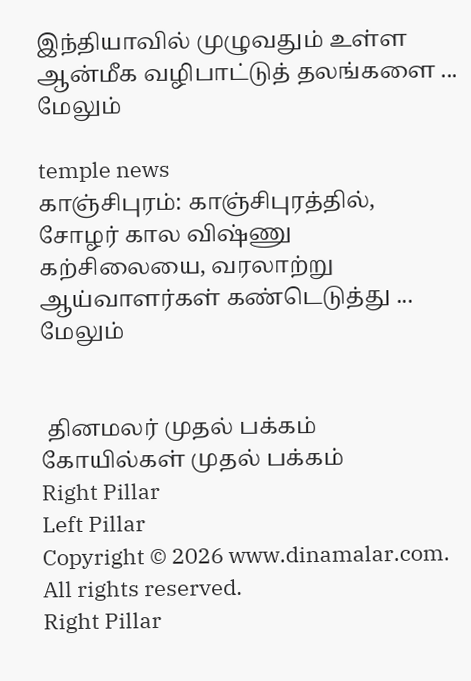இந்தியாவில் முழுவதும் உள்ள ஆன்மீக வழிபாட்டுத் தலங்களை ... மேலும்

temple news
காஞ்சிபுரம்: காஞ்சிபுரத்தில், சோழர் கால விஷ்ணு கற்சிலையை, வரலாற்று ஆய்வாளர்கள் கண்டெடுத்து ... மேலும்


 தினமலர் முதல் பக்கம்   கோயில்கள் முதல் பக்கம்
Right Pillar
Left Pillar
Copyright © 2026 www.dinamalar.com. All rights reserved.
Right Pillar